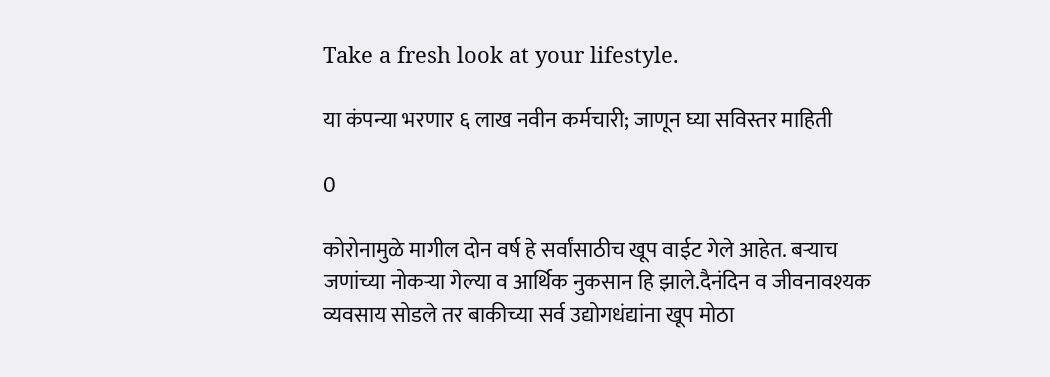Take a fresh look at your lifestyle.

या कंपन्या भरणार ६ लाख नवीन कर्मचारी; जाणून घ्या सविस्तर माहिती

0

कोरोनामुळे मागील दोन वर्ष हे सर्वांसाठीच खूप वाईट गेले आहेत. बऱ्याच जणांच्या नोकऱ्या गेल्या व आर्थिक नुकसान हि झाले.दैनंदिन व जीवनावश्यक व्यवसाय सोडले तर बाकीच्या सर्व उद्योगधंद्यांना खूप मोठा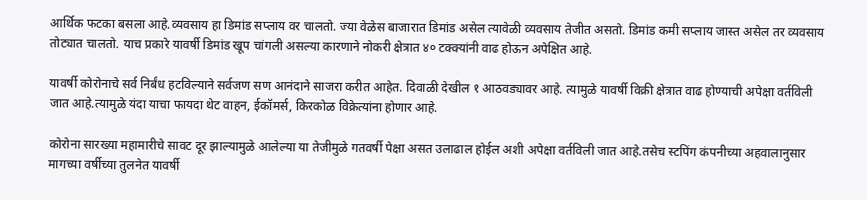आर्थिक फटका बसला आहे.व्यवसाय हा डिमांड सप्लाय वर चालतो. ज्या वेळेस बाजारात डिमांड असेल त्यावेळी व्यवसाय तेजीत असतो. डिमांड कमी सप्लाय जास्त असेल तर व्यवसाय तोट्यात चालतो. याच प्रकारे यावर्षी डिमांड खूप चांगली असल्या कारणाने नोकरी क्षेत्रात ४० टक्क्यांनी वाढ होऊन अपेक्षित आहे.

यावर्षी कोरोनाचे सर्व निर्बंध हटविल्याने सर्वजण सण आनंदाने साजरा करीत आहेत. दिवाळी देखील १ आठवड्यावर आहे. त्यामुळे यावर्षी विक्री क्षेत्रात वाढ होण्याची अपेक्षा वर्तविली जात आहे.त्यामुळे यंदा याचा फायदा थेट वाहन, ईकॉमर्स, किरकोळ विक्रेत्यांना होणार आहे.

कोरोना सारख्या महामारीचे सावट दूर झाल्यामुळे आलेल्या या तेजीमुळे गतवर्षी पेक्षा असत उलाढाल होईल अशी अपेक्षा वर्तविली जात आहे.तसेच स्टपिंग कंपनीच्या अहवालानुसार मागच्या वर्षीच्या तुलनेत यावर्षी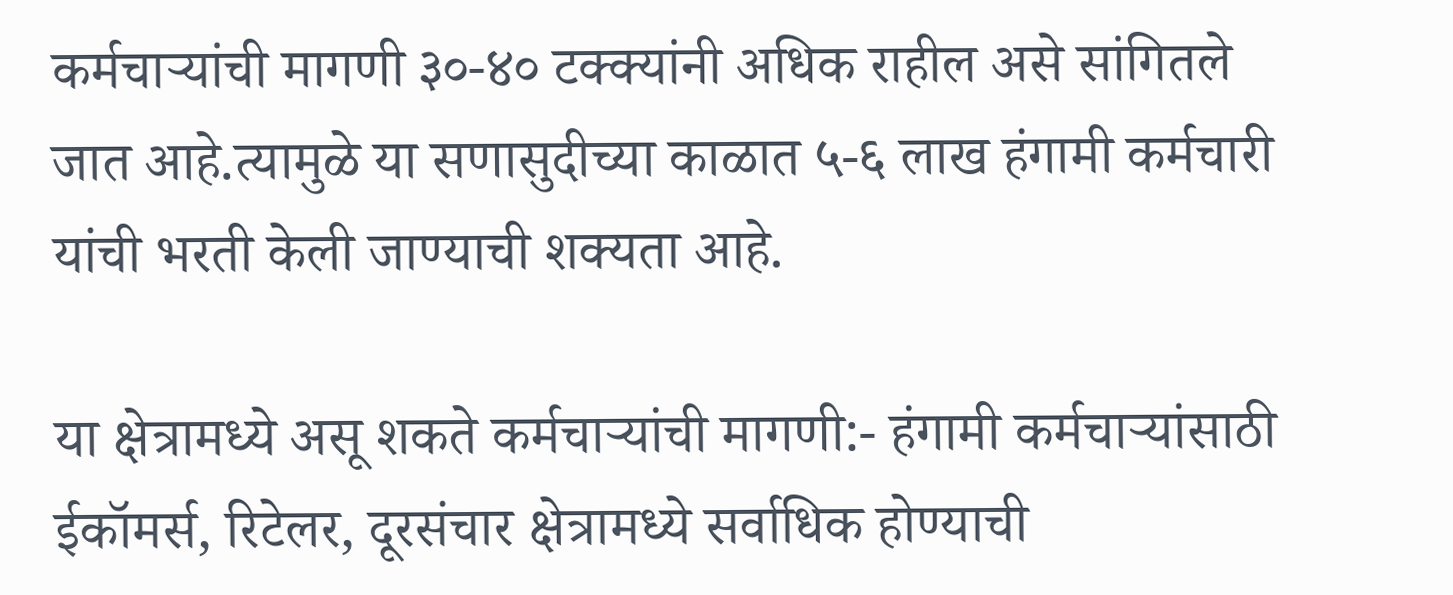कर्मचाऱ्यांची मागणी ३०-४० टक्क्यांनी अधिक राहील असे सांगितले जात आहे.त्यामुळे या सणासुदीच्या काळात ५-६ लाख हंगामी कर्मचारी यांची भरती केली जाण्याची शक्यता आहे.

या क्षेत्रामध्ये असू शकते कर्मचाऱ्यांची मागणी:- हंगामी कर्मचाऱ्यांसाठी ईकॉमर्स, रिटेलर, दूरसंचार क्षेत्रामध्ये सर्वाधिक होण्याची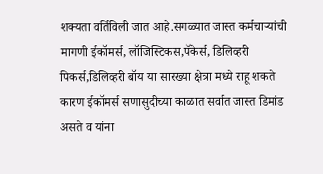शक्यता वर्तिविली जात आहे.सगळ्यात जास्त कर्मचाऱ्यांची मागणी ईकॉमर्स, लॉजिस्टिकस,पॅकेर्स, डिलिव्हरी पिकर्स,डिलिव्हरी बॉय या सारख्या क्षेत्रा मध्ये राहू शकते कारण ईकॉमर्स सणासुदीच्या काळात सर्वात जास्त डिमांड असते व यांना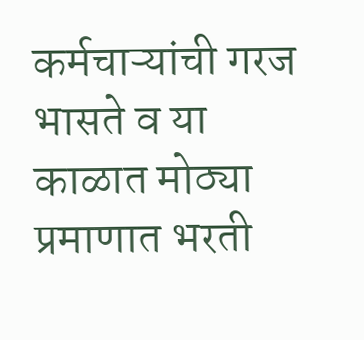कर्मचाऱ्यांची गरज भासते व या काळात मोठ्या प्रमाणात भरती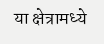या क्षेत्रामध्ये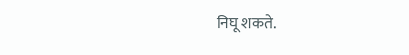निघू शकते.